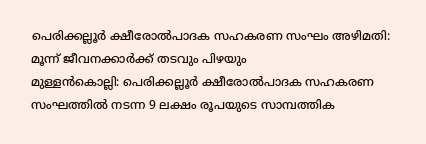പെരിക്കല്ലൂർ ക്ഷീരോൽപാദക സഹകരണ സംഘം അഴിമതി: മൂന്ന് ജീവനക്കാർക്ക് തടവും പിഴയും
മുള്ളൻകൊല്ലി: പെരിക്കല്ലൂർ ക്ഷീരോൽപാദക സഹകരണ സംഘത്തിൽ നടന്ന 9 ലക്ഷം രൂപയുടെ സാമ്പത്തിക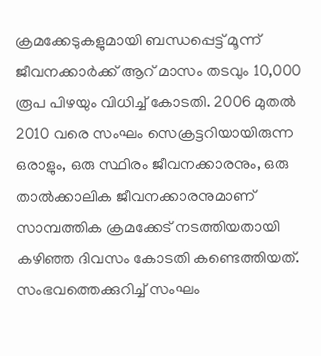ക്രമക്കേടുകളുമായി ബന്ധപ്പെട്ട് മൂന്ന് ജീവനക്കാർക്ക് ആറ് മാസം തടവും 10,000 രൂപ പിഴയും വിധിച്ച് കോടതി. 2006 മുതൽ 2010 വരെ സംഘം സെക്രട്ടറിയായിരുന്ന ഒരാളും, ഒരു സ്ഥിരം ജീവനക്കാരനും, ഒരു താൽക്കാലിക ജീവനക്കാരനുമാണ് സാമ്പത്തിക ക്രമക്കേട് നടത്തിയതായി കഴിഞ്ഞ ദിവസം കോടതി കണ്ടെത്തിയത്.
സംഭവത്തെക്കുറിച്ച് സംഘം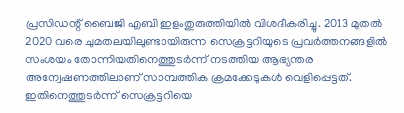പ്രസിഡന്റ് ബൈജി എബി ഇളംതുരുത്തിയിൽ വിശദീകരിച്ചു. 2013 മുതൽ 2020 വരെ ചുമതലയിലുണ്ടായിരുന്ന സെക്രട്ടറിയുടെ പ്രവർത്തനങ്ങളിൽ സംശയം തോന്നിയതിനെത്തുടർന്ന് നടത്തിയ ആഭ്യന്തര അന്വേഷണത്തിലാണ് സാമ്പത്തിക ക്രമക്കേടുകൾ വെളിപ്പെട്ടത്. ഇതിനെത്തുടർന്ന് സെക്രട്ടറിയെ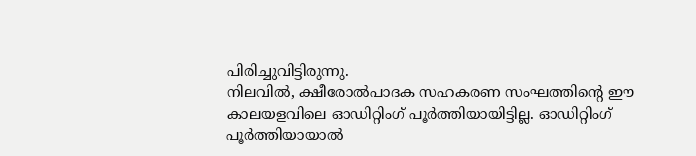പിരിച്ചുവിട്ടിരുന്നു.
നിലവിൽ, ക്ഷീരോൽപാദക സഹകരണ സംഘത്തിന്റെ ഈ കാലയളവിലെ ഓഡിറ്റിംഗ് പൂർത്തിയായിട്ടില്ല. ഓഡിറ്റിംഗ് പൂർത്തിയായാൽ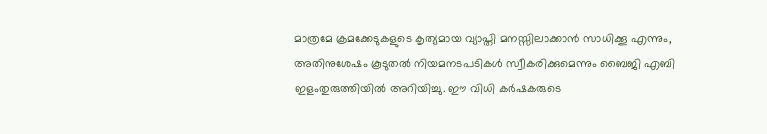മാത്രമേ ക്രമക്കേടുകളുടെ കൃത്യമായ വ്യാപ്തി മനസ്സിലാക്കാൻ സാധിക്കൂ എന്നും, അതിനുശേഷം കൂടുതൽ നിയമനടപടികൾ സ്വീകരിക്കുമെന്നും ബൈജി എബി ഇളംതുരുത്തിയിൽ അറിയിച്ചു. ഈ വിധി കർഷകരുടെ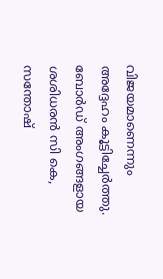വിജയമാണെന്നും അദ്ദേഹം കൂട്ടിച്ചേർത്തു. ബോർഡ് അംഗങ്ങളായ ശശിധരൻ സി കെ, സന്തോഷ്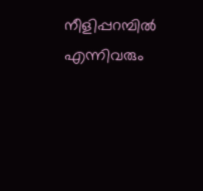നീളിപ്പറമ്പിൽ എന്നിവരും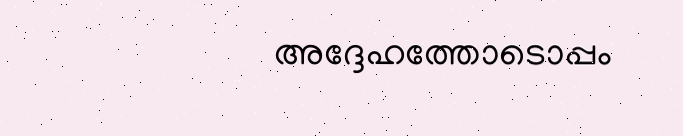അദ്ദേഹത്തോടൊപ്പം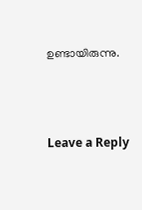ഉണ്ടായിരുന്നു.





Leave a Reply